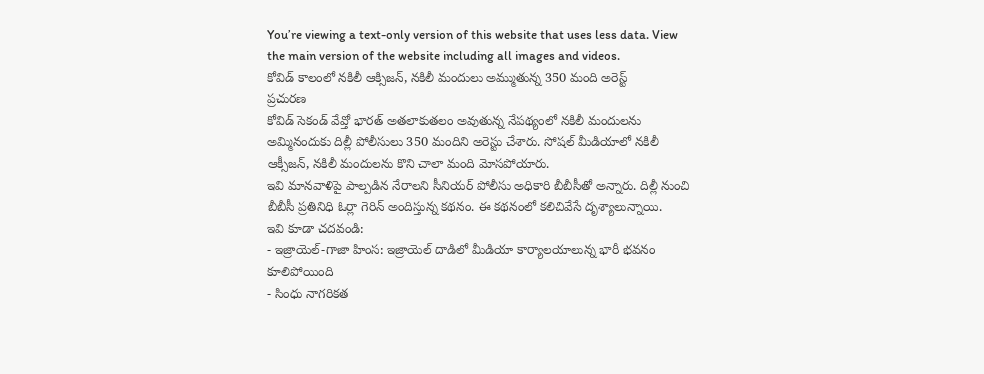You’re viewing a text-only version of this website that uses less data. View the main version of the website including all images and videos.
కోవిడ్ కాలంలో నకిలీ ఆక్సిజన్, నకిలీ మందులు అమ్ముతున్న 350 మంది అరెస్ట్
ప్రచురణ
కోవిడ్ సెకండ్ వేవ్తో భారత్ అతలాకుతలం అవుతున్న నేపథ్యంలో నకిలీ మందులను అమ్మినందుకు దిల్లీ పోలీసులు 350 మందిని అరెస్టు చేశారు. సోషల్ మీడియాలో నకిలీ ఆక్సీజన్, నకిలీ మందులను కొని చాలా మంది మోసపోయారు.
ఇవి మానవాళిపై పాల్పడిన నేరాలని సీనియర్ పోలీసు అధికారి బీబీసీతో అన్నారు. దిల్లీ నుంచి బీబీసీ ప్రతినిధి ఓర్లా గెరిన్ అందిస్తున్న కథనం. ఈ కథనంలో కలిచివేసే దృశ్యాలున్నాయి.
ఇవి కూడా చదవండి:
- ఇజ్రాయెల్-గాజా హింస: ఇజ్రాయెల్ దాడిలో మీడియా కార్యాలయాలున్న భారీ భవనం కూలిపోయింది
- సింధు నాగరికత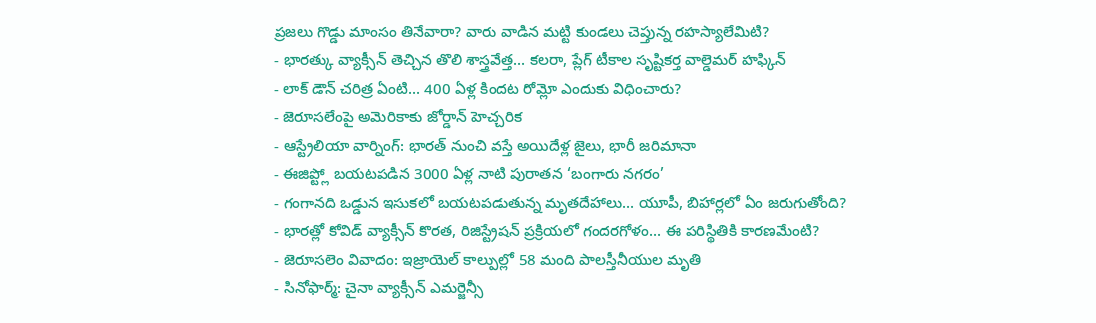ప్రజలు గొడ్డు మాంసం తినేవారా? వారు వాడిన మట్టి కుండలు చెప్తున్న రహస్యాలేమిటి?
- భారత్కు వ్యాక్సీన్ తెచ్చిన తొలి శాస్త్రవేత్త... కలరా, ప్లేగ్ టీకాల సృష్టికర్త వాల్డెమర్ హఫ్కిన్
- లాక్ డౌన్ చరిత్ర ఏంటి... 400 ఏళ్ల కిందట రోమ్లో ఎందుకు విధించారు?
- జెరూసలేంపై అమెరికాకు జోర్డాన్ హెచ్చరిక
- ఆస్ట్రేలియా వార్నింగ్: భారత్ నుంచి వస్తే అయిదేళ్ల జైలు, భారీ జరిమానా
- ఈజిప్ట్లో బయటపడిన 3000 ఏళ్ల నాటి పురాతన ‘బంగారు నగరం’
- గంగానది ఒడ్డున ఇసుకలో బయటపడుతున్న మృతదేహాలు... యూపీ, బిహార్లలో ఏం జరుగుతోంది?
- భారత్లో కోవిడ్ వ్యాక్సీన్ కొరత, రిజిస్ట్రేషన్ ప్రక్రియలో గందరగోళం... ఈ పరిస్థితికి కారణమేంటి?
- జెరూసలెం వివాదం: ఇజ్రాయెల్ కాల్పుల్లో 58 మంది పాలస్తీనీయుల మృతి
- సినోఫార్మ్: చైనా వ్యాక్సీన్ ఎమర్జెన్సీ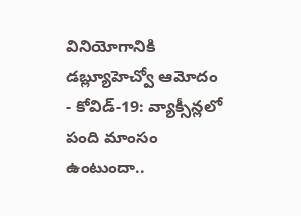వినియోగానికి డబ్ల్యూహెచ్వో ఆమోదం
- కోవిడ్-19: వ్యాక్సీన్లలో పంది మాంసం ఉంటుందా..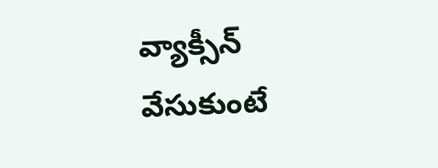వ్యాక్సీన్ వేసుకుంటే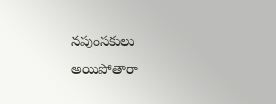నపుంసకులు అయిపోతారా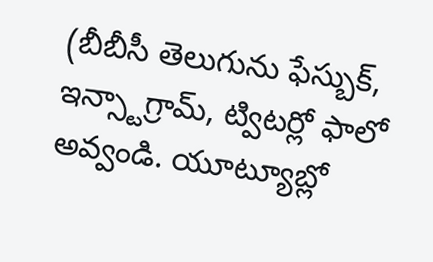(బీబీసీ తెలుగును ఫేస్బుక్, ఇన్స్టాగ్రామ్, ట్విటర్లో ఫాలో అవ్వండి. యూట్యూబ్లో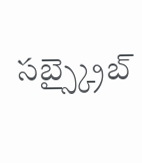సబ్స్క్రైబ్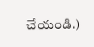చేయండి.)